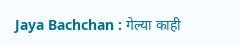Jaya Bachchan : गेल्या काही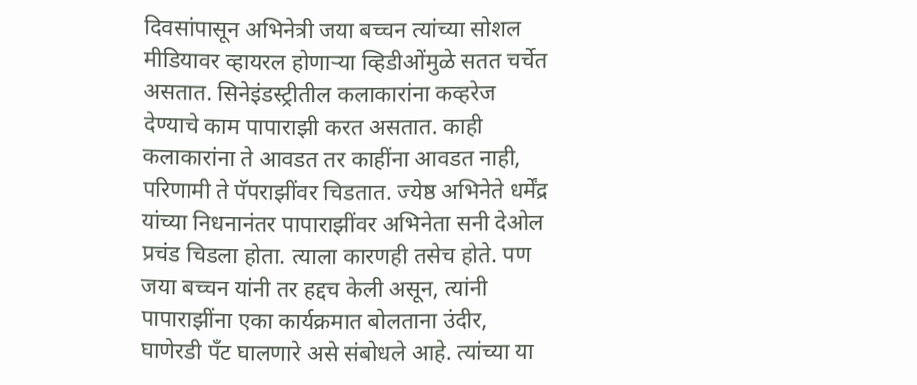दिवसांपासून अभिनेत्री जया बच्चन त्यांच्या सोशल मीडियावर व्हायरल होणाऱ्या व्हिडीओंमुळे सतत चर्चेत असतात. सिनेइंडस्ट्रीतील कलाकारांना कव्हरेज देण्याचे काम पापाराझी करत असतात. काही कलाकारांना ते आवडत तर काहींना आवडत नाही, परिणामी ते पॅपराझींवर चिडतात. ज्येष्ठ अभिनेते धर्मेंद्र यांच्या निधनानंतर पापाराझींवर अभिनेता सनी देओल प्रचंड चिडला होता. त्याला कारणही तसेच होते. पण जया बच्चन यांनी तर हद्दच केली असून, त्यांनी पापाराझींना एका कार्यक्रमात बोलताना उंदीर, घाणेरडी पँट घालणारे असे संबोधले आहे. त्यांच्या या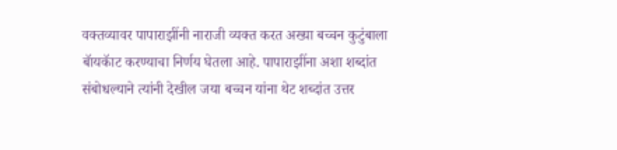वक्तव्यावर पापाराझींनी नाराजी व्यक्त करत अख्या बच्चन कुटुंबाला बॅायकॅाट करण्याचा निर्णय घेतला आहे. पापाराझींना अशा शब्दांत संबोधल्याने त्यांनी देखील जया बच्चन यांना थेट शब्दांत उत्तर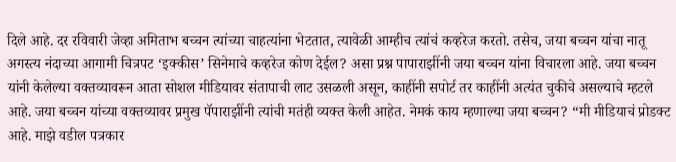दिले आहे. दर रविवारी जेव्हा अमिताभ बच्चन त्यांच्या चाहत्यांना भेटतात, त्यावेळी आम्हीच त्यांचं कव्हरेज करतो. तसेच, जया बच्चन यांचा नातू अगस्त्य नंदाच्या आगामी चित्रपट ‘इक्कीस’ सिनेमाचे कव्हरेज कोण देईल? असा प्रश्न पापाराझींनी जया बच्चन यांना विचारला आहे. जया बच्चन यांनी केलेल्या वक्तव्यावरून आता सोशल मीडियावर संतापाची लाट उसळली असून, काहींनी सपोर्ट तर काहींनी अत्यंत चुकीचे असल्याचे म्हटले आहे. जया बच्चन यांच्या वक्तव्यावर प्रमुख पॅपाराझींनी त्यांची मतंही व्यक्त केली आहेत. नेमकं काय म्हणाल्या जया बच्चन? “मी मीडियाचं प्रोडक्ट आहे. माझे वडील पत्रकार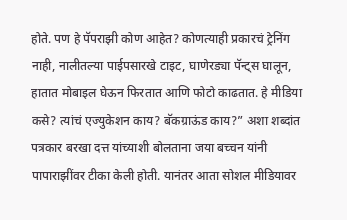होते. पण हे पॅपराझी कोण आहेत? कोणत्याही प्रकारचं ट्रेनिंग नाही, नालीतल्या पाईपसारखे टाइट, घाणेरड्या पॅन्ट्स घालून, हातात मोबाइल घेऊन फिरतात आणि फोटो काढतात. हे मीडिया कसे? त्यांचं एज्युकेशन काय? बॅकग्राऊंड काय?” अशा शब्दांत पत्रकार बरखा दत्त यांच्याशी बोलताना जया बच्चन यांनी पापाराझींवर टीका केली होती. यानंतर आता सोशल मीडियावर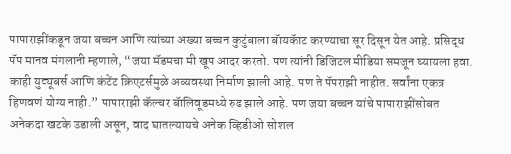पापाराझींकडून जया बच्चन आणि त्यांच्या अख्या बच्चन कुटुंबाला बॅायकॅाट करण्याचा सूर दिसून येत आहे. प्रसिद्ध पॅप मानव मंगलानी म्हणाले, “जया मॅडमचा मी खूप आदर करतो. पण त्यांनी डिजिटल मीडिया समजून घ्यायला हवा. काही युट्यूबर्स आणि कंटेंट क्रिएटर्समुळे अव्यवस्था निर्माण झाली आहे. पण ते पॅपराझी नाहीत. सर्वांना एकत्र हिणवणं योग्य नाही.” पापाराझी कॅल्चर बॅालिवूडमध्ये रुढ झाले आहे. पण जया बच्चन यांचे पापाराझींसोबत अनेकदा खटके उडाली असून, वाद घातल्यायचे अनेक व्हिडीओ सोशल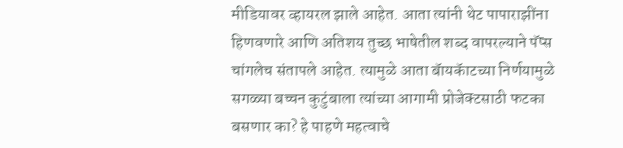मीडियावर व्हायरल झाले आहेत. आता त्यांनी थेट पापाराझींना हिणवणारे आणि अतिशय तुच्छ भाषेतील शब्द वापरल्याने पॅप्स चांगलेच संतापले आहेत. त्यामुळे आता बॅायकॅाटच्या निर्णयामुळे सगळ्या बच्चन कुटुंबाला त्यांच्या आगामी प्रोजेक्टसाठी फटका बसणार का? हे पाहणे महत्वाचे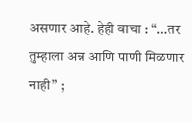असणार आहे. हेही वाचा : “…तर तुम्हाला अन्न आणि पाणी मिळणार नाही” ;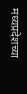मध्यप्रदेशच्या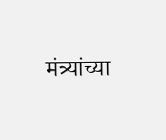मंत्र्यांच्या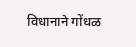विधानाने गोंधळ